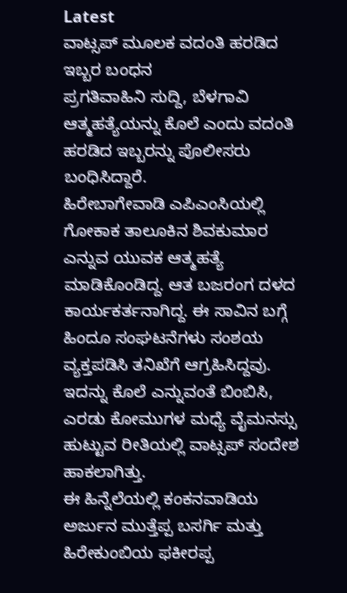Latest
ವಾಟ್ಸಪ್ ಮೂಲಕ ವದಂತಿ ಹರಡಿದ ಇಬ್ಬರ ಬಂಧನ
ಪ್ರಗತಿವಾಹಿನಿ ಸುದ್ದಿ, ಬೆಳಗಾವಿ
ಆತ್ಮಹತ್ಯೆಯನ್ನು ಕೊಲೆ ಎಂದು ವದಂತಿ ಹರಡಿದ ಇಬ್ಬರನ್ನು ಪೊಲೀಸರು ಬಂಧಿಸಿದ್ದಾರೆ.
ಹಿರೇಬಾಗೇವಾಡಿ ಎಪಿಎಂಸಿಯಲ್ಲಿ ಗೋಕಾಕ ತಾಲೂಕಿನ ಶಿವಕುಮಾರ ಎನ್ನುವ ಯುವಕ ಆತ್ಮಹತ್ಯೆ ಮಾಡಿಕೊಂಡಿದ್ದ. ಆತ ಬಜರಂಗ ದಳದ ಕಾರ್ಯಕರ್ತನಾಗಿದ್ದ. ಈ ಸಾವಿನ ಬಗ್ಗೆ ಹಿಂದೂ ಸಂಘಟನೆಗಳು ಸಂಶಯ ವ್ಯಕ್ತಪಡಿಸಿ ತನಿಖೆಗೆ ಆಗ್ರಹಿಸಿದ್ದವು. ಇದನ್ನು ಕೊಲೆ ಎನ್ನುವಂತೆ ಬಿಂಬಿಸಿ, ಎರಡು ಕೋಮುಗಳ ಮಧ್ಯೆ ವೈಮನಸ್ಸು ಹುಟ್ಟುವ ರೀತಿಯಲ್ಲಿ ವಾಟ್ಸಪ್ ಸಂದೇಶ ಹಾಕಲಾಗಿತ್ತು.
ಈ ಹಿನ್ನೆಲೆಯಲ್ಲಿ ಕಂಕನವಾಡಿಯ ಅರ್ಜುನ ಮುತ್ತೆಪ್ಪ ಬಸರ್ಗಿ ಮತ್ತು ಹಿರೇಕುಂಬಿಯ ಫಕೀರಪ್ಪ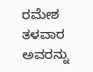ರಮೇಶ ತಳವಾರ ಅವರನ್ನು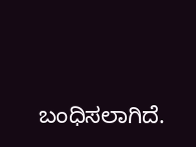ಬಂಧಿಸಲಾಗಿದೆ.